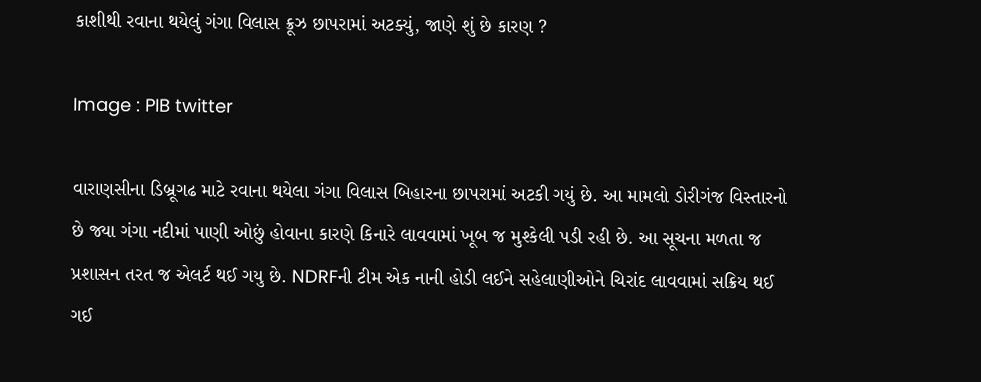કાશીથી રવાના થયેલું ગંગા વિલાસ ક્રૂઝ છાપરામાં અટક્યું, જાણે શું છે કારણ ?

Image : PIB twitter

વારાણસીના ડિબ્રૂગઢ માટે રવાના થયેલા ગંગા વિલાસ બિહારના છાપરામાં અટકી ગયું છે. આ મામલો ડોરીગંજ વિસ્તારનો છે જ્યા ગંગા નદીમાં પાણી ઓછું હોવાના કારણે કિનારે લાવવામાં ખૂબ જ મુશ્કેલી પડી રહી છે. આ સૂચના મળતા જ પ્રશાસન તરત જ એલર્ટ થઈ ગયુ છે. NDRFની ટીમ એક નાની હોડી લઈને સહેલાણીઓને ચિરાંદ લાવવામાં સક્રિય થઈ ગઈ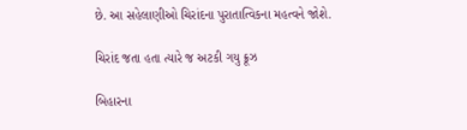છે. આ સહેલાણીઓ ચિરાંદના પુરાતાત્વિકના મહત્વને જોશે.

ચિરાંદ જતા હતા ત્યારે જ અટકી ગયુ ક્રૂઝ

બિહારના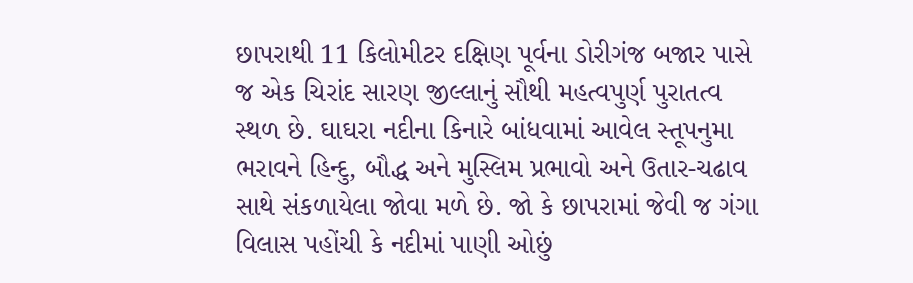છાપરાથી 11 કિલોમીટર દક્ષિણ પૂર્વના ડોરીગંજ બજાર પાસે જ એક ચિરાંદ સારણ જીલ્લાનું સૌથી મહત્વપુર્ણ પુરાતત્વ સ્થળ છે. ઘાઘરા નદીના કિનારે બાંધવામાં આવેલ સ્તૂપનુમા ભરાવને હિન્દુ, બૌદ્ધ અને મુસ્લિમ પ્રભાવો અને ઉતાર-ચઢાવ સાથે સંકળાયેલા જોવા મળે છે. જો કે છાપરામાં જેવી જ ગંગા વિલાસ પહોંચી કે નદીમાં પાણી ઓછું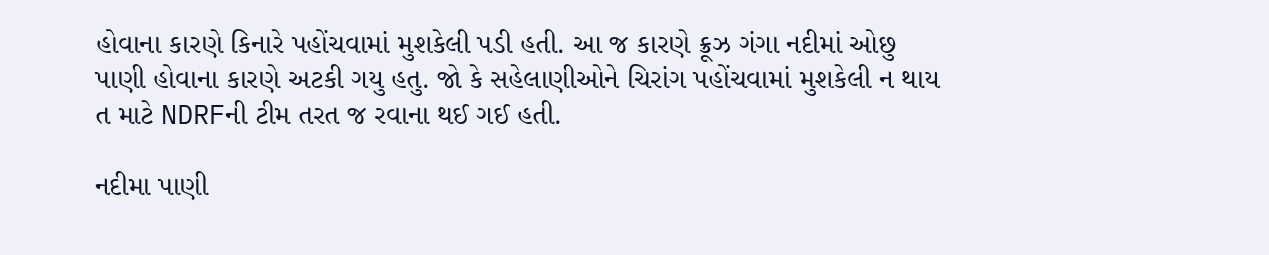હોવાના કારણે કિનારે પહોંચવામાં મુશકેલી પડી હતી. આ જ કારણે ક્રૂઝ ગંગા નદીમાં ઓછુ પાણી હોવાના કારણે અટકી ગયુ હતુ. જો કે સહેલાણીઓને ચિરાંગ પહોંચવામાં મુશકેલી ન થાય ત માટે NDRFની ટીમ તરત જ રવાના થઈ ગઈ હતી.

નદીમા પાણી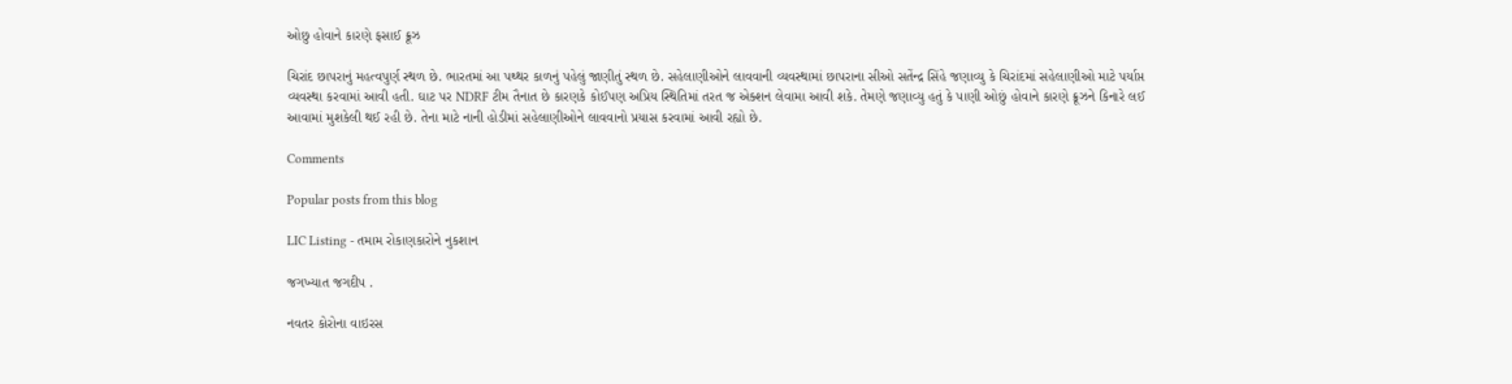ઓછુ હોવાને કારણે ફસાઈ ક્રૂઝ

ચિરાંદ છાપરાનું મહત્વપુર્ણ સ્થળ છે. ભારતમાં આ પથ્થર કાળનું પહેલું જાણીતું સ્થળ છે. સહેલાણીઓને લાવવાની વ્યવસ્થામાં છાપરાના સીઓ સતેંન્દ્ર સિંહે જણાવ્યુ કે ચિરાંદમાં સહેલાણીઓ માટે પર્યાપ્ત વ્યવસ્થા કરવામાં આવી હતી. ઘાટ પર NDRF ટીમ તૈનાત છે કારણકે કોઈપણ અપ્રિય સ્થિતિમાં તરત જ એક્શન લેવામા આવી શકે. તેમણે જણાવ્યુ હતું કે પાણી ઓછું હોવાને કારણે ક્રૂઝને કિનારે લઈ આવામાં મુશકેલી થઈ રહી છે. તેના માટે નાની હોડીમાં સહેલાણીઓને લાવવાનો પ્રયાસ કરવામાં આવી રહ્યો છે.

Comments

Popular posts from this blog

LIC Listing - તમામ રોકાણકારોને નુકશાન

જગખ્યાત જગદીપ .

નવતર કોરોના વાઇરસ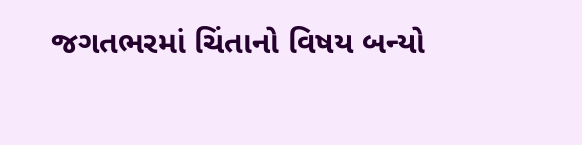જગતભરમાં ચિંતાનો વિષય બન્યો